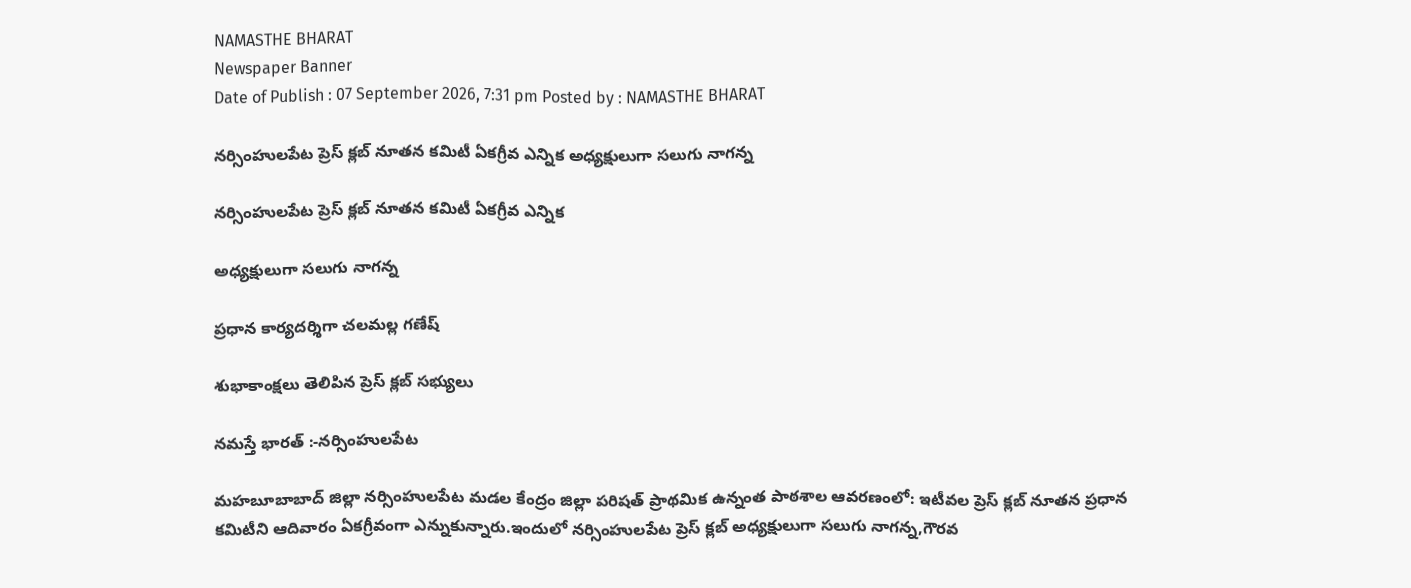NAMASTHE BHARAT
Newspaper Banner
Date of Publish : 07 September 2026, 7:31 pm Posted by : NAMASTHE BHARAT

నర్సింహులపేట ప్రెస్ క్లబ్ నూతన కమిటీ ఏకగ్రీవ ఎన్నిక అధ్యక్షులుగా సలుగు నాగన్న

నర్సింహులపేట ప్రెస్ క్లబ్ నూతన కమిటీ ఏకగ్రీవ ఎన్నిక

అధ్యక్షులుగా సలుగు నాగన్న

ప్రధాన కార్యదర్శిగా చలమల్ల గణేష్

శుభాకాంక్షలు తెలిపిన ప్రెస్ క్లబ్ సభ్యులు

నమస్తే భారత్ :-నర్సింహులపేట

మహబూబాబాద్ జిల్లా నర్సింహులపేట మడల కేంద్రం జిల్లా పరిషత్ ప్రాథమిక ఉన్నంత పాఠశాల ఆవరణంలో: ఇటీవల ప్రెస్ క్లబ్ నూతన ప్రధాన కమిటీని ఆదివారం ఏకగ్రీవంగా ఎన్నుకున్నారు.ఇందులో నర్సింహులపేట ప్రెస్ క్లబ్ అధ్యక్షులుగా సలుగు నాగన్న,గౌరవ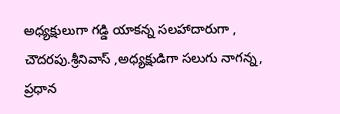అధ్యక్షులుగా గడ్డి యాకన్న సలహాదారుగా , చౌదరపు.శ్రీనివాస్ ,అధ్యక్షుడిగా సలుగు నాగన్న, ప్రధాన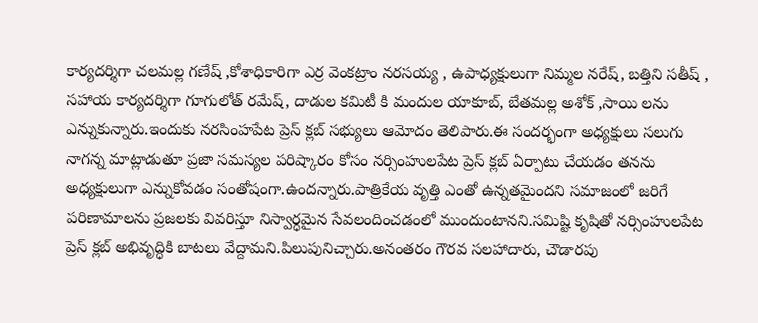కార్యదర్శిగా చలమల్ల గణేష్ ,కోశాధికారిగా ఎర్ర వెంకట్రాం నరసయ్య , ఉపాధ్యక్షులుగా నిమ్మల నరేష్, బత్తిని సతీష్ , సహాయ కార్యదర్శిగా గూగులోత్ రమేష్, దాడుల కమిటీ కి మందుల యాకూబ్, బేతమల్ల అశోక్ ,సాయి లను ఎన్నుకున్నారు.ఇందుకు నరసింహపేట ప్రెస్ క్లబ్ సభ్యులు ఆమోదం తెలిపారు.ఈ సందర్భంగా అధ్యక్షులు సలుగు నాగన్న మాట్లాడుతూ ప్రజా సమస్యల పరిష్కారం కోసం నర్సింహులపేట ప్రెస్ క్లబ్ ఏర్పాటు చేయడం తనను అధ్యక్షులుగా ఎన్నుకోవడం సంతోషంగా.ఉందన్నారు.పాత్రికేయ వృత్తి ఎంతో ఉన్నతమైందని సమాజంలో జరిగే పరిణామాలను ప్రజలకు వివరిస్తూ నిస్వార్ధమైన సేవలందించడంలో ముందుంటానని.సమిష్టి కృషితో నర్సింహులపేట ప్రెస్ క్లబ్ అభివృద్ధికి బాటలు వేద్దామని.పిలుపునిచ్చారు.అనంతరం గౌరవ సలహాదారు, చౌడారపు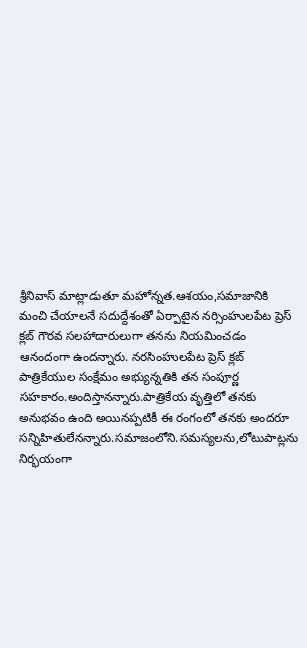శ్రీనివాస్ మాట్లాడుతూ మహోన్నత.ఆశయం,సమాజానికి మంచి చేయాలనే సదుద్దేశంతో ఏర్పాటైన నర్సింహులపేట ప్రెస్ క్లబ్ గౌరవ సలహాదారులుగా తనను నియమించడం ఆనందంగా ఉందన్నారు. నరసింహులపేట ప్రెస్ క్లబ్ పాత్రికేయుల సంక్షేమం అభ్యున్నతికి తన సంపూర్ణ సహకారం.అందిస్తానన్నారు.పాత్రికేయ వృత్తిలో తనకు అనుభవం ఉంది అయినప్పటికీ ఈ రంగంలో తనకు అందరూ సన్నిహితులేనన్నారు.సమాజంలోని.సమస్యలను,లోటుపాట్లను నిర్భయంగా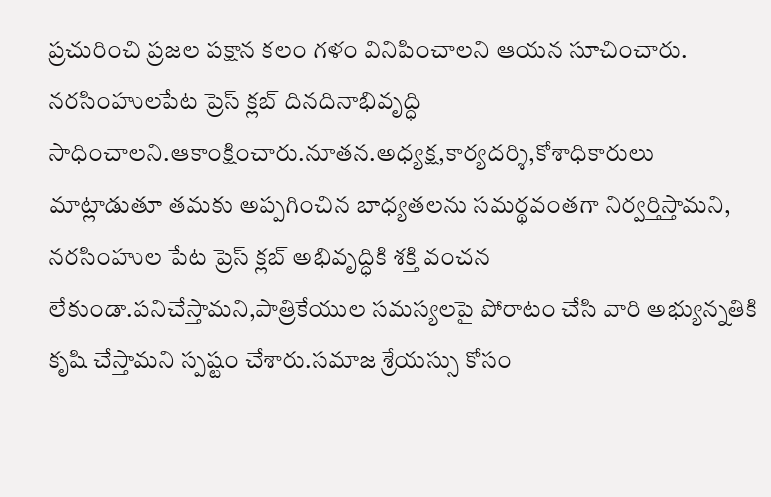ప్రచురించి ప్రజల పక్షాన కలం గళం వినిపించాలని ఆయన సూచించారు. నరసింహులపేట ప్రెస్ క్లబ్ దినదినాభివృద్ధి సాధించాలని.ఆకాంక్షించారు.నూతన.అధ్యక్ష,కార్యదర్శి,కోశాధికారులు మాట్లాడుతూ తమకు అప్పగించిన బాధ్యతలను సమర్థవంతగా నిర్వర్తిస్తామని, నరసింహుల పేట ప్రెస్ క్లబ్ అభివృద్ధికి శక్తి వంచన లేకుండా.పనిచేస్తామని,పాత్రికేయుల సమస్యలపై పోరాటం చేసి వారి అభ్యున్నతికి కృషి చేస్తామని స్పష్టం చేశారు.సమాజ శ్రేయస్సు కోసం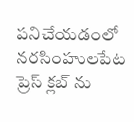పనిచేయడంలో నరసింహులపేట ప్రెస్ క్లబ్ ను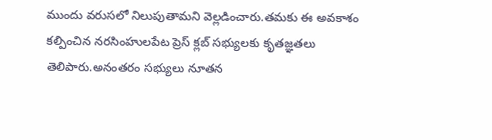ముందు వరుసలో నిలుపుతామని వెల్లడించారు.తమకు ఈ అవకాశం కల్పించిన నరసింహులపేట ప్రెస్ క్లబ్ సభ్యులకు కృతజ్ఞతలు తెలిపారు.అనంతరం సభ్యులు నూతన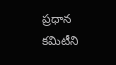ప్రధాన కమిటీని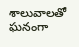శాలువాలతో ఘనంగా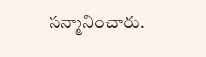సన్మానించారు.